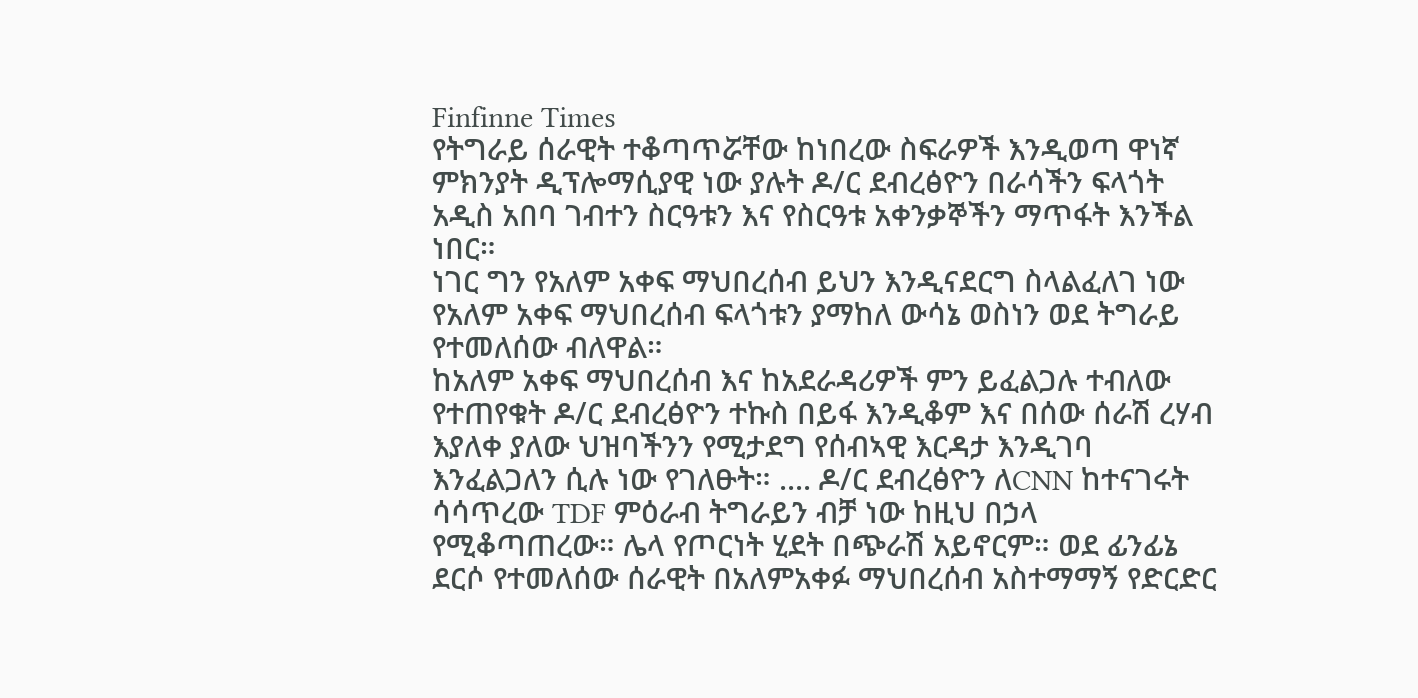Finfinne Times
የትግራይ ሰራዊት ተቆጣጥሯቸው ከነበረው ስፍራዎች እንዲወጣ ዋነኛ ምክንያት ዲፕሎማሲያዊ ነው ያሉት ዶ/ር ደብረፅዮን በራሳችን ፍላጎት አዲስ አበባ ገብተን ስርዓቱን እና የስርዓቱ አቀንቃኞችን ማጥፋት እንችል ነበር።
ነገር ግን የአለም አቀፍ ማህበረሰብ ይህን እንዲናደርግ ስላልፈለገ ነው የአለም አቀፍ ማህበረሰብ ፍላጎቱን ያማከለ ውሳኔ ወስነን ወደ ትግራይ የተመለሰው ብለዋል።
ከአለም አቀፍ ማህበረሰብ እና ከአደራዳሪዎች ምን ይፈልጋሉ ተብለው የተጠየቁት ዶ/ር ደብረፅዮን ተኩስ በይፋ እንዲቆም እና በሰው ሰራሽ ረሃብ እያለቀ ያለው ህዝባችንን የሚታደግ የሰብኣዊ እርዳታ እንዲገባ እንፈልጋለን ሲሉ ነው የገለፁት። .... ዶ/ር ደብረፅዮን ለCNN ከተናገሩት
ሳሳጥረው TDF ምዕራብ ትግራይን ብቻ ነው ከዚህ በኃላ የሚቆጣጠረው። ሌላ የጦርነት ሂደት በጭራሽ አይኖርም። ወደ ፊንፊኔ ደርሶ የተመለሰው ሰራዊት በአለምአቀፉ ማህበረሰብ አስተማማኝ የድርድር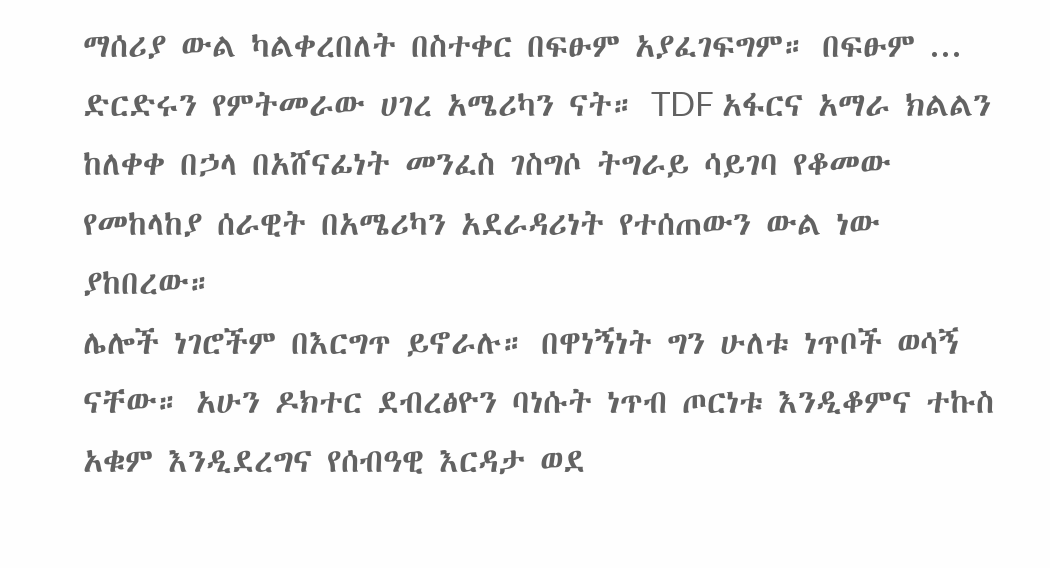ማሰሪያ ውል ካልቀረበለት በስተቀር በፍፁም አያፈገፍግም። በፍፁም ...
ድርድሩን የምትመራው ሀገረ አሜሪካን ናት። TDF አፋርና አማራ ክልልን ከለቀቀ በኃላ በአሸናፊነት መንፈስ ገስግሶ ትግራይ ሳይገባ የቆመው የመከላከያ ሰራዊት በአሜሪካን አደራዳሪነት የተሰጠውን ውል ነው ያከበረው።
ሌሎች ነገሮችም በእርግጥ ይኖራሉ። በዋነኝነት ግን ሁለቱ ነጥቦች ወሳኝ ናቸው። አሁን ዶክተር ደብረፅዮን ባነሱት ነጥብ ጦርነቱ እንዲቆምና ተኩስ አቁም እንዲደረግና የሰብዓዊ እርዳታ ወደ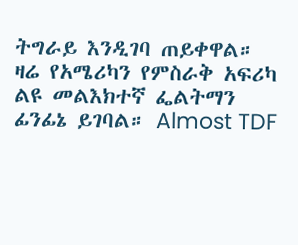ትግራይ እንዲገባ ጠይቀዋል።
ዛሬ የአሜሪካን የምስራቅ አፍሪካ ልዩ መልእክተኛ ፌልትማን ፊንፊኔ ይገባል። Almost TDF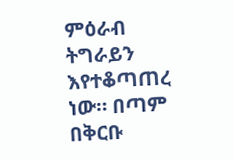ምዕራብ ትግራይን እየተቆጣጠረ ነው። በጣም በቅርቡ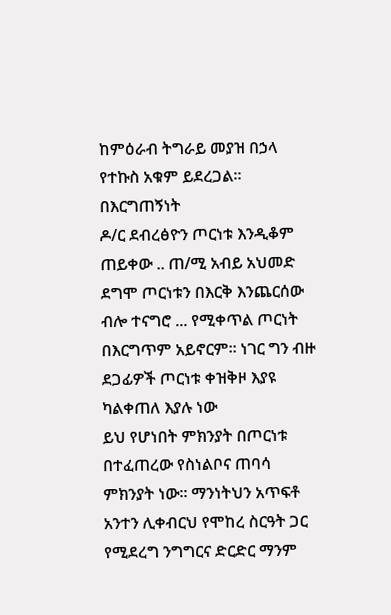ከምዕራብ ትግራይ መያዝ በኃላ የተኩስ አቁም ይደረጋል። በእርግጠኝነት
ዶ/ር ደብረፅዮን ጦርነቱ እንዲቆም ጠይቀው .. ጠ/ሚ አብይ አህመድ ደግሞ ጦርነቱን በእርቅ እንጨርሰው ብሎ ተናግሮ ... የሚቀጥል ጦርነት በእርግጥም አይኖርም። ነገር ግን ብዙ ደጋፊዎች ጦርነቱ ቀዝቅዞ እያዩ ካልቀጠለ እያሉ ነው
ይህ የሆነበት ምክንያት በጦርነቱ በተፈጠረው የስነልቦና ጠባሳ ምክንያት ነው። ማንነትህን አጥፍቶ አንተን ሊቀብርህ የሞከረ ስርዓት ጋር የሚደረግ ንግግርና ድርድር ማንም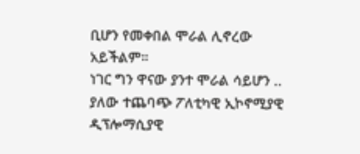ቢሆን የመቀበል ሞራል ሊኖረው አይችልም።
ነገር ግን ዋናው ያንተ ሞራል ሳይሆን .. ያለው ተጨባጭ ፖለቲካዊ ኢኮኖሚያዊ ዲፕሎማሲያዊ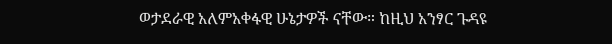ወታደራዊ አለምአቀፋዊ ሁኔታዎች ናቸው። ከዚህ አንፃር ጉዳዩ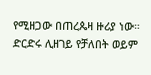የሚዘጋው በጠረጴዛ ዙሪያ ነው። ድርድሩ ሊዘገይ የቻለበት ወይም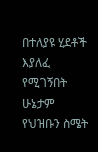በተለያዩ ሂደቶች እያለፈ የሚገኝበት ሁኔታም የህዝቡን ስሜት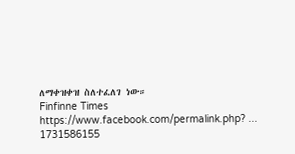ለማቀዝቀዝ ስለተፈለገ ነው።
Finfinne Times
https://www.facebook.com/permalink.php? ... 1731586155